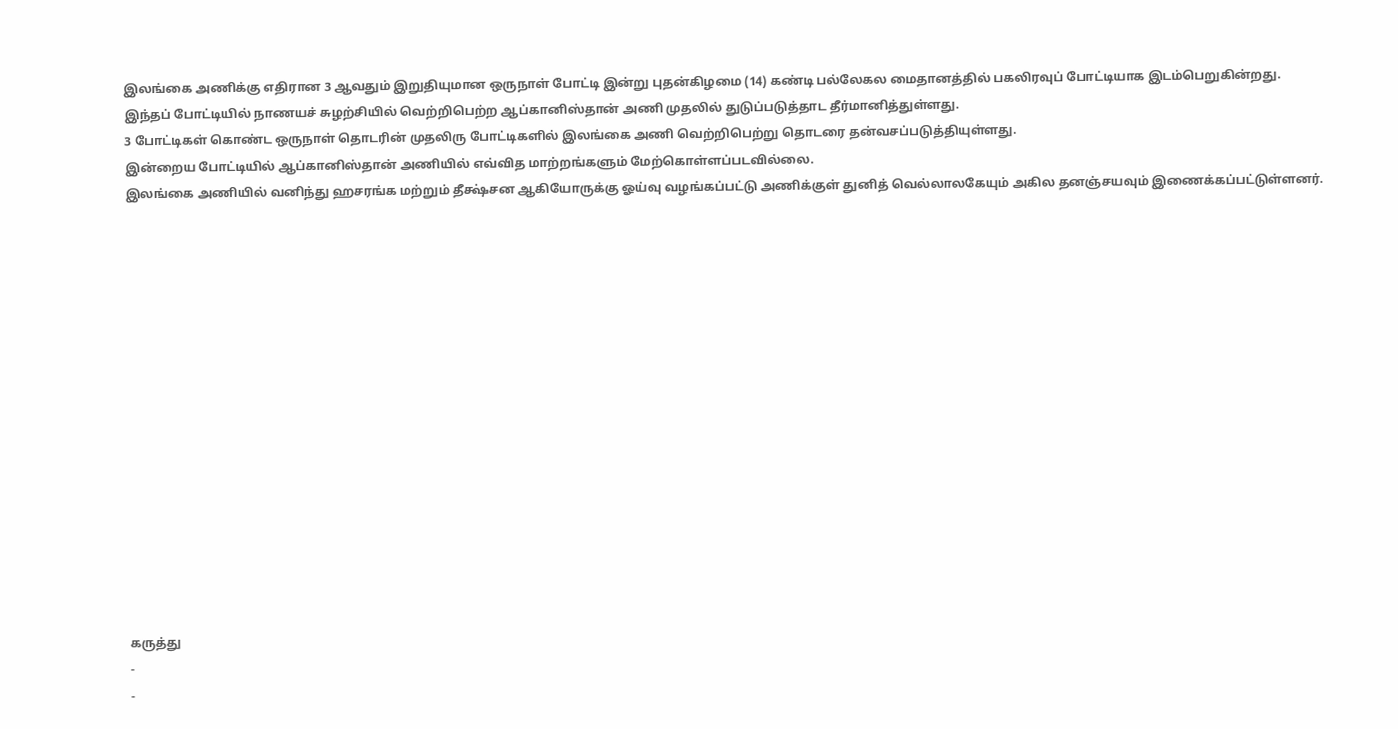இலங்கை அணிக்கு எதிரான 3 ஆவதும் இறுதியுமான ஒருநாள் போட்டி இன்று புதன்கிழமை (14) கண்டி பல்லேகல மைதானத்தில் பகலிரவுப் போட்டியாக இடம்பெறுகின்றது.
இந்தப் போட்டியில் நாணயச் சுழற்சியில் வெற்றிபெற்ற ஆப்கானிஸ்தான் அணி முதலில் துடுப்படுத்தாட தீர்மானித்துள்ளது.
3 போட்டிகள் கொண்ட ஒருநாள் தொடரின் முதலிரு போட்டிகளில் இலங்கை அணி வெற்றிபெற்று தொடரை தன்வசப்படுத்தியுள்ளது.
இன்றைய போட்டியில் ஆப்கானிஸ்தான் அணியில் எவ்வித மாற்றங்களும் மேற்கொள்ளப்படவில்லை.
இலங்கை அணியில் வனிந்து ஹசரங்க மற்றும் தீக்ஷ்சன ஆகியோருக்கு ஓய்வு வழங்கப்பட்டு அணிக்குள் துனித் வெல்லாலகேயும் அகில தனஞ்சயவும் இணைக்கப்பட்டுள்ளனர்.
















கருத்து
-
-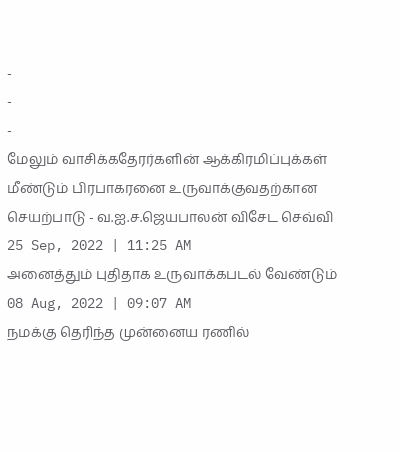-
-
-
மேலும் வாசிக்கதேரர்களின் ஆக்கிரமிப்புக்கள் மீண்டும் பிரபாகரனை உருவாக்குவதற்கான செயற்பாடு - வ.ஐ.ச.ஜெயபாலன் விசேட செவ்வி
25 Sep, 2022 | 11:25 AM
அனைத்தும் புதிதாக உருவாக்கபடல் வேண்டும்
08 Aug, 2022 | 09:07 AM
நமக்கு தெரிந்த முன்னைய ரணில்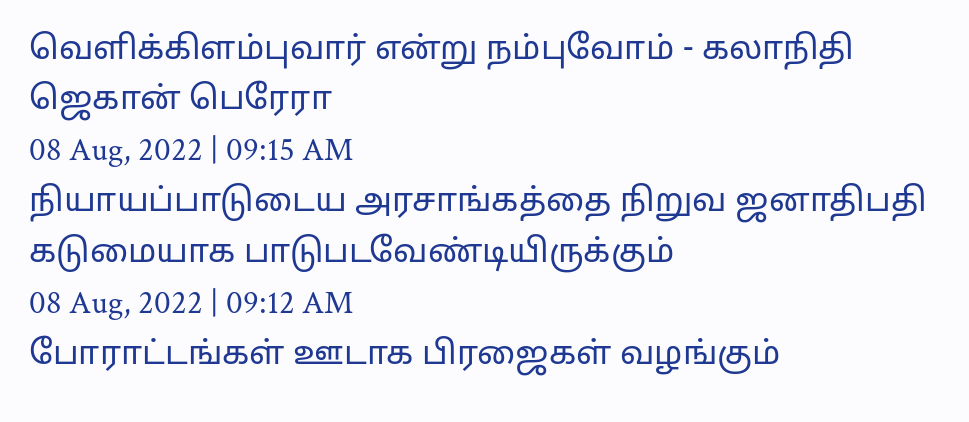வெளிக்கிளம்புவார் என்று நம்புவோம் - கலாநிதி ஜெகான் பெரேரா
08 Aug, 2022 | 09:15 AM
நியாயப்பாடுடைய அரசாங்கத்தை நிறுவ ஜனாதிபதி கடுமையாக பாடுபடவேண்டியிருக்கும்
08 Aug, 2022 | 09:12 AM
போராட்டங்கள் ஊடாக பிரஜைகள் வழங்கும்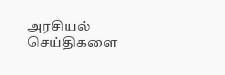அரசியல் செய்திகளை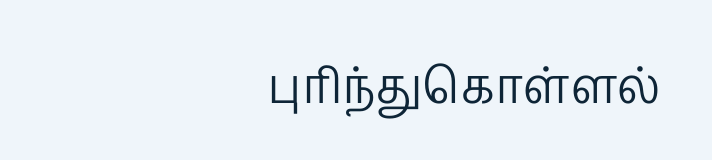புரிந்துகொள்ளல்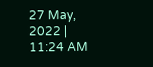27 May, 2022 | 11:24 AM